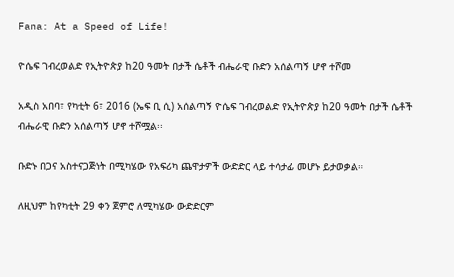Fana: At a Speed of Life!

ዮሴፍ ገብረወልድ የኢትዮጵያ ከ20 ዓመት በታች ሴቶች ብሔራዊ ቡድን አሰልጣኝ ሆኖ ተሾመ

አዲስ አበባ፣ የካቲት 6፣ 2016 (ኤፍ ቢ ሲ) አሰልጣኝ ዮሴፍ ገብረወልድ የኢትዮጵያ ከ20 ዓመት በታች ሴቶች ብሔራዊ ቡድን አሰልጣኝ ሆኖ ተሾሟል፡፡

ቡድኑ በጋና አስተናጋጅነት በሚካሄው የአፍሪካ ጨዋታዎች ውድድር ላይ ተሳታፊ መሆኑ ይታወቃል።

ለዚህም ከየካቲት 29 ቀን ጀምሮ ለሚካሄው ውድድርም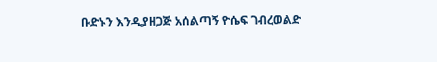ቡድኑን እንዲያዘጋጅ አሰልጣኝ ዮሴፍ ገብረወልድ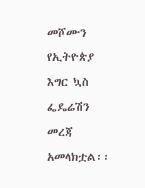መሾሙን የኢትዮጵያ እግር ኳስ ፌዴሬሽን መረጃ አመላክቷል፡፡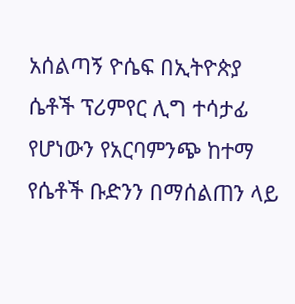አሰልጣኝ ዮሴፍ በኢትዮጵያ ሴቶች ፕሪምየር ሊግ ተሳታፊ የሆነውን የአርባምንጭ ከተማ የሴቶች ቡድንን በማሰልጠን ላይ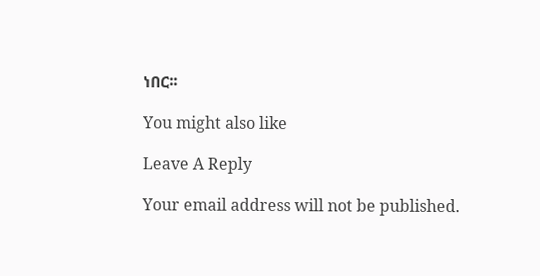ነበር፡፡

You might also like

Leave A Reply

Your email address will not be published.